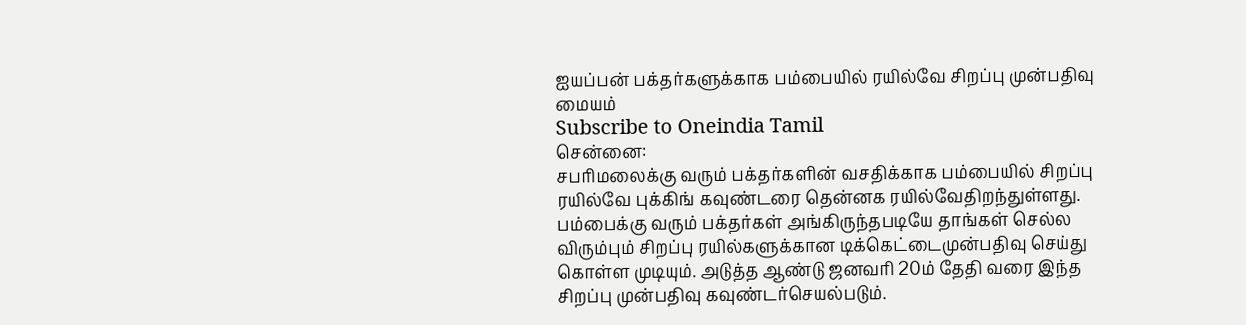ஐயப்பன் பக்தர்களுக்காக பம்பையில் ரயில்வே சிறப்பு முன்பதிவு மையம்
Subscribe to Oneindia Tamil
சென்னை:
சபரிமலைக்கு வரும் பக்தர்களின் வசதிக்காக பம்பையில் சிறப்பு ரயில்வே புக்கிங் கவுண்டரை தென்னக ரயில்வேதிறந்துள்ளது.
பம்பைக்கு வரும் பக்தர்கள் அங்கிருந்தபடியே தாங்கள் செல்ல விரும்பும் சிறப்பு ரயில்களுக்கான டிக்கெட்டைமுன்பதிவு செய்து கொள்ள முடியும். அடுத்த ஆண்டு ஜனவரி 20ம் தேதி வரை இந்த சிறப்பு முன்பதிவு கவுண்டர்செயல்படும்.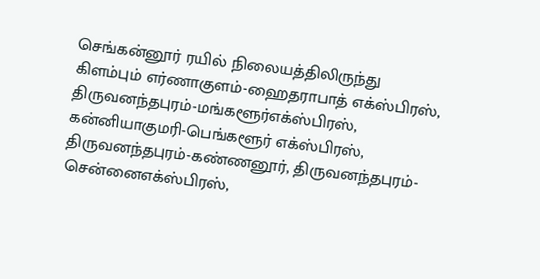செங்கன்னூர் ரயில் நிலையத்திலிருந்து கிளம்பும் எர்ணாகுளம்-ஹைதராபாத் எக்ஸ்பிரஸ், திருவனந்தபுரம்-மங்களூர்எக்ஸ்பிரஸ், கன்னியாகுமரி-பெங்களூர் எக்ஸ்பிரஸ், திருவனந்தபுரம்-கண்ணனூர், திருவனந்தபுரம்-சென்னைஎக்ஸ்பிரஸ்,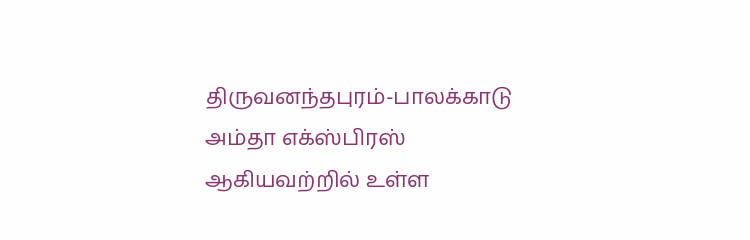திருவனந்தபுரம்-பாலக்காடு அம்தா எக்ஸ்பிரஸ் ஆகியவற்றில் உள்ள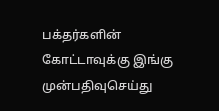பக்தர்களின் கோட்டாவுக்கு இங்கு முன்பதிவுசெய்து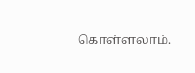கொள்ளலாம்.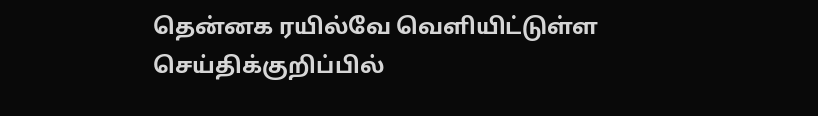தென்னக ரயில்வே வெளியிட்டுள்ள செய்திக்குறிப்பில்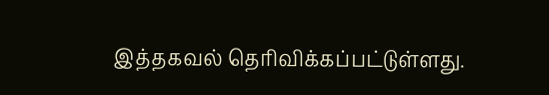இத்தகவல் தெரிவிக்கப்பட்டுள்ளது.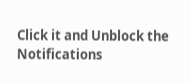Click it and Unblock the Notifications